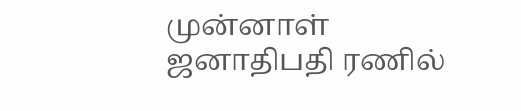முன்னாள் ஜனாதிபதி ரணில்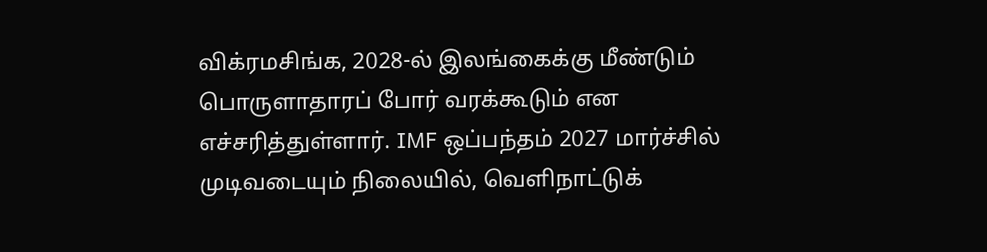விக்ரமசிங்க, 2028-ல் இலங்கைக்கு மீண்டும் பொருளாதாரப் போர் வரக்கூடும் என எச்சரித்துள்ளார். IMF ஒப்பந்தம் 2027 மார்ச்சில் முடிவடையும் நிலையில், வெளிநாட்டுக்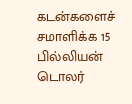கடன்களைச் சமாளிக்க 15 பில்லியன் டொலர்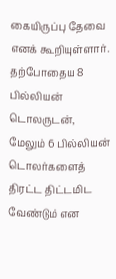கையிருப்பு தேவை எனக் கூறியுள்ளார். தற்போதைய 8 பில்லியன் டொலருடன், மேலும் 6 பில்லியன் டொலர்களைத் திரட்ட திட்டமிட வேண்டும் என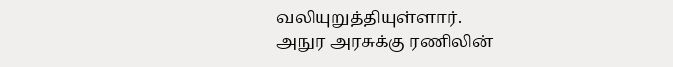வலியுறுத்தியுள்ளார்.
அநுர அரசுக்கு ரணிலின்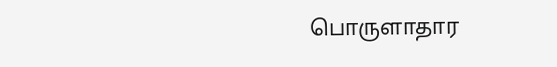பொருளாதார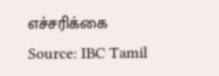எச்சரிக்கை
Source: IBC Tamil